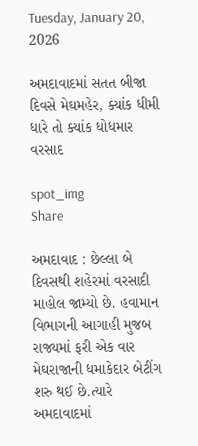Tuesday, January 20, 2026

અમદાવાદમાં સતત બીજા દિવસે મેઘમહેર, ક્યાંક ધીમી ધારે તો ક્યાંક ધોધમાર વરસાદ

spot_img
Share

અમદાવાદ : છેલ્લા બે દિવસથી શહેરમાં વરસાદી માહોલ જામ્યો છે. હવામાન વિભાગની આગાહી મુજબ રાજ્યમાં ફરી એક વાર મેઘરાજાની ધમાકેદાર બેટીંગ શરુ થઈ છે.ત્યારે અમદાવાદમાં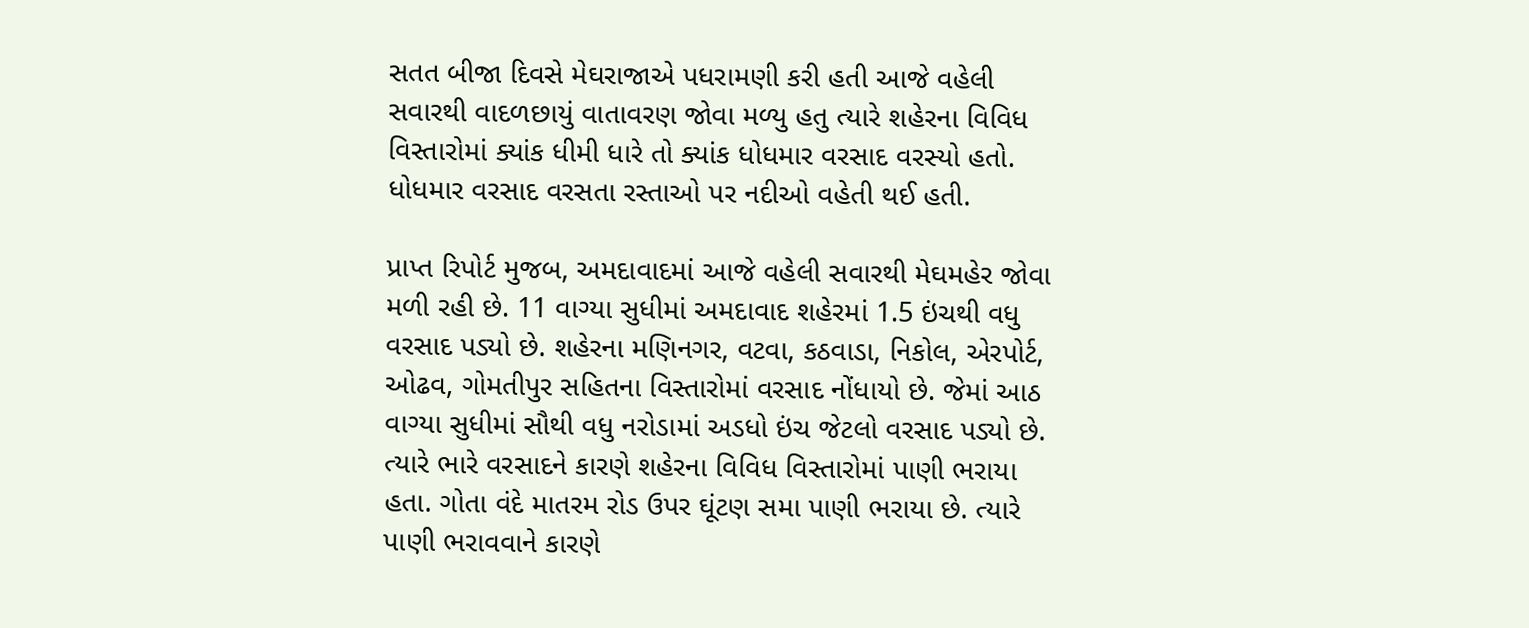સતત બીજા દિવસે મેઘરાજાએ પધરામણી કરી હતી આજે વહેલી સવારથી વાદળછાયું વાતાવરણ જોવા મળ્યુ હતુ ત્યારે શહેરના વિવિધ વિસ્તારોમાં ક્યાંક ધીમી ધારે તો ક્યાંક ધોધમાર વરસાદ વરસ્યો હતો. ધોધમાર વરસાદ વરસતા રસ્તાઓ પર નદીઓ વહેતી થઈ હતી.

પ્રાપ્ત રિપોર્ટ મુજબ, અમદાવાદમાં આજે વહેલી સવારથી મેઘમહેર જોવા મળી રહી છે. 11 વાગ્યા સુધીમાં અમદાવાદ શહેરમાં 1.5 ઇંચથી વધુ વરસાદ પડ્યો છે. શહેરના મણિનગર, વટવા, કઠવાડા, નિકોલ, એરપોર્ટ, ઓઢવ, ગોમતીપુર સહિતના વિસ્તારોમાં વરસાદ નોંધાયો છે. જેમાં આઠ વાગ્યા સુધીમાં સૌથી વધુ નરોડામાં અડધો ઇંચ જેટલો વરસાદ પડ્યો છે. ત્યારે ભારે વરસાદને કારણે શહેરના વિવિધ વિસ્તારોમાં પાણી ભરાયા હતા. ગોતા વંદે માતરમ રોડ ઉપર ઘૂંટણ સમા પાણી ભરાયા છે. ત્યારે પાણી ભરાવવાને કારણે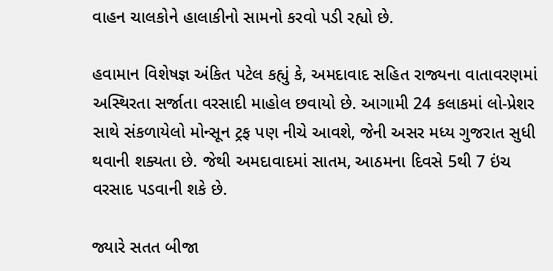વાહન ચાલકોને હાલાકીનો સામનો કરવો પડી રહ્યો છે.

હવામાન વિશેષજ્ઞ અંકિત પટેલ કહ્યું કે, અમદાવાદ સહિત રાજ્યના વાતાવરણમાં અસ્થિરતા સર્જાતા વરસાદી માહોલ છવાયો છે. આગામી 24 કલાકમાં લો-પ્રેશર સાથે સંકળાયેલો મોન્સૂન ટ્રફ પણ નીચે આવશે, જેની અસર મધ્ય ગુજરાત સુધી થવાની શક્યતા છે. જેથી અમદાવાદમાં સાતમ, આઠમના દિવસે 5થી 7 ઇંચ વરસાદ પડવાની શકે છે.

જ્યારે સતત બીજા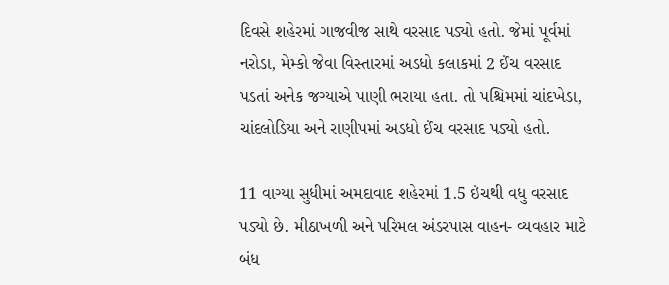દિવસે શહેરમાં ગાજવીજ સાથે વરસાદ પડ્યો હતો. જેમાં પૂર્વમાં નરોડા, મેમ્કો જેવા વિસ્તારમાં અડધો કલાકમાં 2 ઈંચ વરસાદ પડતાં અનેક જગ્યાએ પાણી ભરાયા હતા. તો પશ્ચિમમાં ચાંદખેડા, ચાંદલોડિયા અને રાણીપમાં અડધો ઈંચ વરસાદ પડ્યો હતો.

11 વાગ્યા સુધીમાં અમદાવાદ શહેરમાં 1.5 ઇંચથી વધુ વરસાદ પડ્યો છે. મીઠાખળી અને પરિમલ અંડરપાસ વાહન- વ્યવહાર માટે બંધ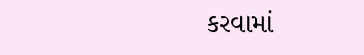કરવામાં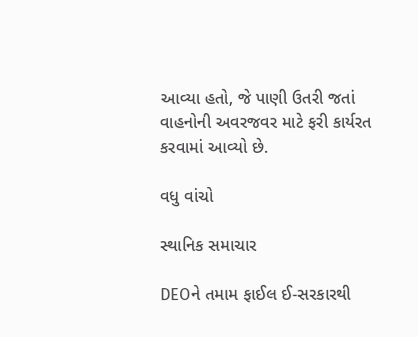આવ્યા હતો, જે પાણી ઉતરી જતાં વાહનોની અવરજવર માટે ફરી કાર્યરત કરવામાં આવ્યો છે.

વધુ વાંચો

સ્થાનિક સમાચાર

DEOને તમામ ફાઈલ ઈ-સરકારથી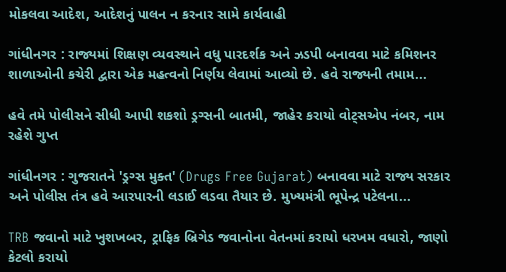મોકલવા આદેશ, આદેશનું પાલન ન કરનાર સામે કાર્યવાહી

ગાંધીનગર : રાજ્યમાં શિક્ષણ વ્યવસ્થાને વધુ પારદર્શક અને ઝડપી બનાવવા માટે કમિશનર શાળાઓની કચેરી દ્વારા એક મહત્વનો નિર્ણય લેવામાં આવ્યો છે. હવે રાજ્યની તમામ...

હવે તમે પોલીસને સીધી આપી શકશો ડ્રગ્સની બાતમી, જાહેર કરાયો વોટ્સએપ નંબર, નામ રહેશે ગુપ્ત

ગાંધીનગર : ગુજરાતને 'ડ્રગ્સ મુક્ત' (Drugs Free Gujarat) બનાવવા માટે રાજ્ય સરકાર અને પોલીસ તંત્ર હવે આરપારની લડાઈ લડવા તૈયાર છે. મુખ્યમંત્રી ભૂપેન્દ્ર પટેલના...

TRB જવાનો માટે ખુશખબર, ટ્રાફિક બ્રિગેડ જવાનોના વેતનમાં કરાયો ધરખમ વધારો, જાણો કેટલો કરાયો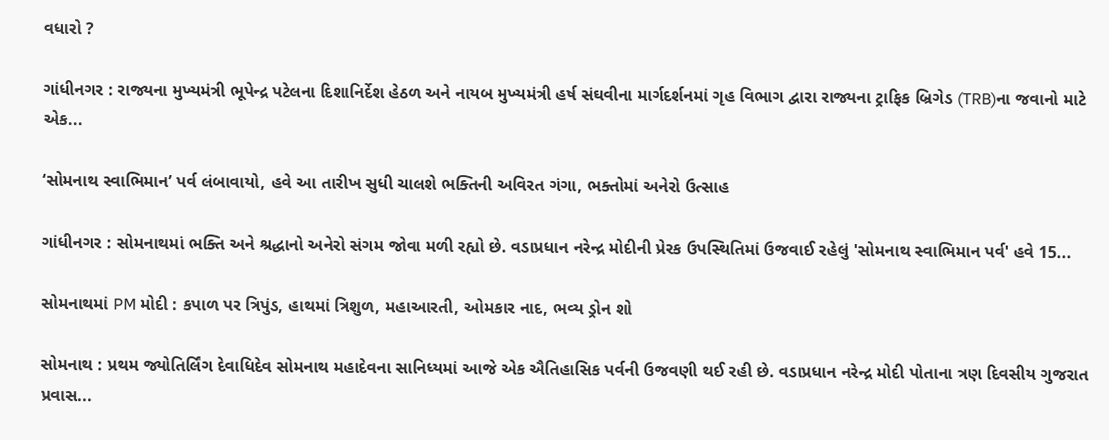વધારો ?

ગાંધીનગર : રાજ્યના મુખ્યમંત્રી ભૂપેન્દ્ર પટેલના દિશાનિર્દેશ હેઠળ અને નાયબ મુખ્યમંત્રી હર્ષ સંઘવીના માર્ગદર્શનમાં ગૃહ વિભાગ દ્વારા રાજ્યના ટ્રાફિક બ્રિગેડ (TRB)ના જવાનો માટે એક...

‘સોમનાથ સ્વાભિમાન’ પર્વ લંબાવાયો, હવે આ તારીખ સુધી ચાલશે ભક્તિની અવિરત ગંગા, ભક્તોમાં અનેરો ઉત્સાહ

ગાંધીનગર : સોમનાથમાં ભક્તિ અને શ્રદ્ધાનો અનેરો સંગમ જોવા મળી રહ્યો છે. વડાપ્રધાન નરેન્દ્ર મોદીની પ્રેરક ઉપસ્થિતિમાં ઉજવાઈ રહેલું 'સોમનાથ સ્વાભિમાન પર્વ' હવે 15...

સોમનાથમાં PM મોદી : કપાળ પર ત્રિપુંડ, હાથમાં ત્રિશુળ, મહાઆરતી, ઓમકાર નાદ, ભવ્ય ડ્રોન શો

સોમનાથ : પ્રથમ જ્યોતિર્લિંગ દેવાધિદેવ સોમનાથ મહાદેવના સાનિધ્યમાં આજે એક ઐતિહાસિક પર્વની ઉજવણી થઈ રહી છે. વડાપ્રધાન નરેન્દ્ર મોદી પોતાના ત્રણ દિવસીય ગુજરાત પ્રવાસ...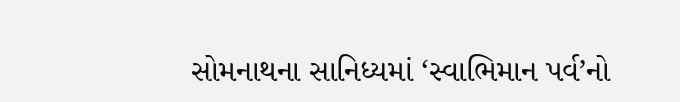સોમનાથના સાનિધ્યમાં ‘સ્વાભિમાન પર્વ’નો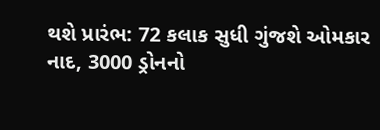થશે પ્રારંભ: 72 કલાક સુધી ગુંજશે ઓમકાર નાદ, 3000 ડ્રોનનો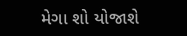મેગા શો યોજાશે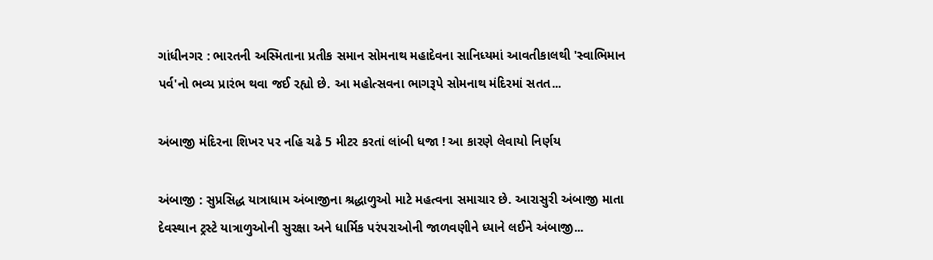ગાંધીનગર : ભારતની અસ્મિતાના પ્રતીક સમાન સોમનાથ મહાદેવના સાનિધ્યમાં આવતીકાલથી 'સ્વાભિમાન પર્વ'નો ભવ્ય પ્રારંભ થવા જઈ રહ્યો છે. આ મહોત્સવના ભાગરૂપે સોમનાથ મંદિરમાં સતત...

અંબાજી મંદિરના શિખર પર નહિ ચઢે 5 મીટર કરતાં લાંબી ધજા ! આ કારણે લેવાયો નિર્ણય

અંબાજી : સુપ્રસિદ્ધ યાત્રાધામ અંબાજીના શ્રદ્ધાળુઓ માટે મહત્વના સમાચાર છે. આરાસુરી અંબાજી માતા દેવસ્થાન ટ્રસ્ટે યાત્રાળુઓની સુરક્ષા અને ધાર્મિક પરંપરાઓની જાળવણીને ધ્યાને લઈને અંબાજી...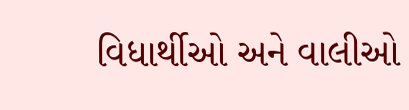વિધાર્થીઓ અને વાલીઓ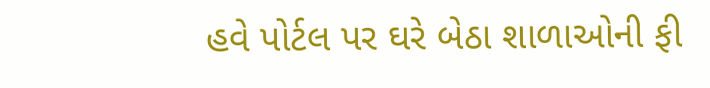હવે પોર્ટલ પર ઘરે બેઠા શાળાઓની ફી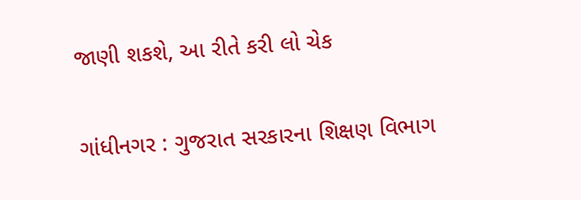જાણી શકશે, આ રીતે કરી લો ચેક

ગાંધીનગર : ગુજરાત સરકારના શિક્ષણ વિભાગ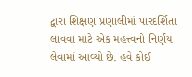દ્વારા શિક્ષણ પ્રણાલીમાં પારદર્શિતા લાવવા માટે એક મહત્ત્વનો નિર્ણય લેવામાં આવ્યો છે. હવે કોઈ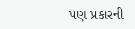પણ પ્રકારની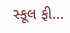સ્કૂલ ફી...